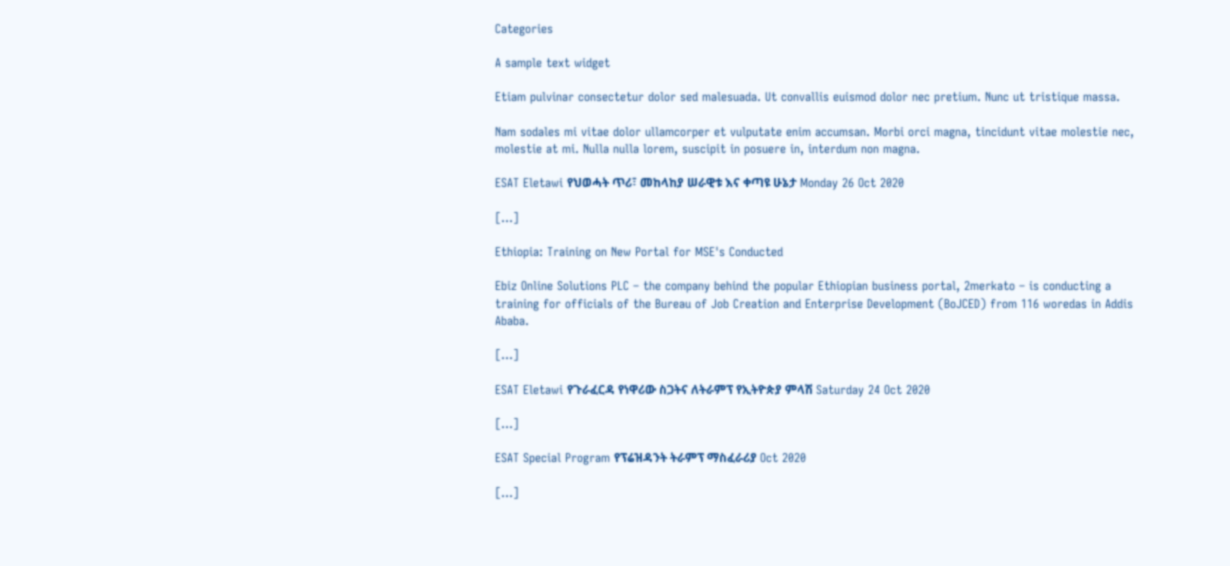Categories

A sample text widget

Etiam pulvinar consectetur dolor sed malesuada. Ut convallis euismod dolor nec pretium. Nunc ut tristique massa.

Nam sodales mi vitae dolor ullamcorper et vulputate enim accumsan. Morbi orci magna, tincidunt vitae molestie nec, molestie at mi. Nulla nulla lorem, suscipit in posuere in, interdum non magna.

ESAT Eletawi የህወሓት ጥሪ፣ መከላከያ ሠራዊቱ እና ቀጣዩ ሁኔታ Monday 26 Oct 2020

[…]

Ethiopia: Training on New Portal for MSE's Conducted

Ebiz Online Solutions PLC – the company behind the popular Ethiopian business portal, 2merkato – is conducting a training for officials of the Bureau of Job Creation and Enterprise Development (BoJCED) from 116 woredas in Addis Ababa.

[…]

ESAT Eletawi የጉራፈርዳ የነዋሪው ስጋትና ለትራምፕ የኢትዮጵያ ምላሽ Saturday 24 Oct 2020

[…]

ESAT Special Program የፕሬዝዳንት ትራምፕ ማስፈራሪያ Oct 2020

[…]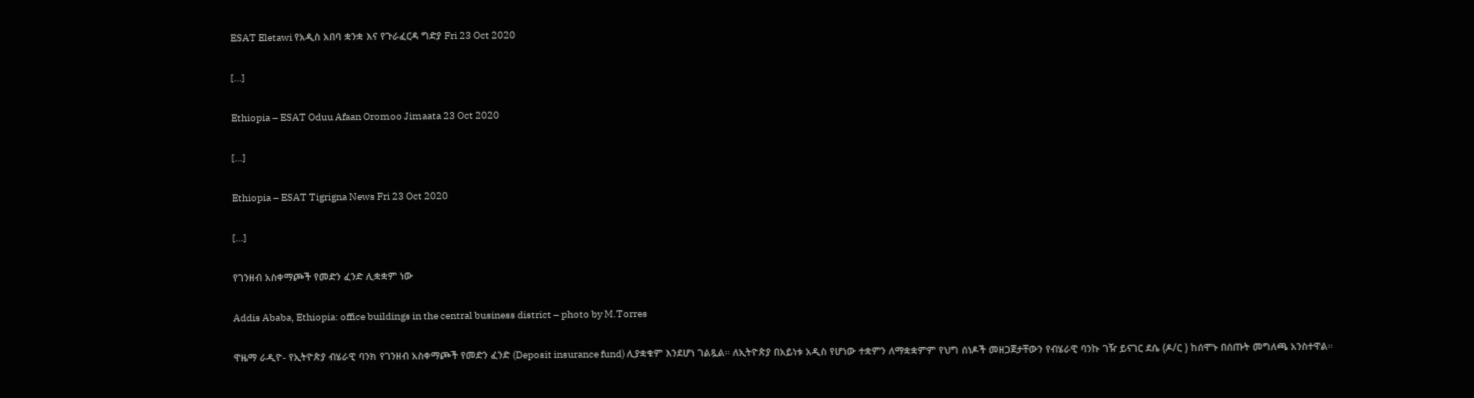ESAT Eletawi የአዲስ አበባ ቋንቋ እና የጉራፈርዳ ግድያ Fri 23 Oct 2020

[…]

Ethiopia – ESAT Oduu Afaan Oromoo Jimaata 23 Oct 2020

[…]

Ethiopia – ESAT Tigrigna News Fri 23 Oct 2020

[…]

የገንዘብ አስቀማጮች የመድን ፈንድ ሊቋቋም ነው

Addis Ababa, Ethiopia: office buildings in the central business district – photo by M.Torres

ዋዜማ ራዲዮ- የኢትዮጵያ ብሄራዊ ባንክ የገንዘብ አስቀማጮች የመድን ፈንድ (Deposit insurance fund) ሊያቋቁም እንደሆነ ገልጿል። ለኢትዮጵያ በአይነቱ አዲስ የሆነው ተቋምን ለማቋቋምም የህግ ሰነዶች መዘጋጀታቸውን የብሄራዊ ባንኩ ገዥ ይናገር ደሴ (ዶ/ር ) ከሰሞኑ በሰጡት መግለጫ አንስተዋል።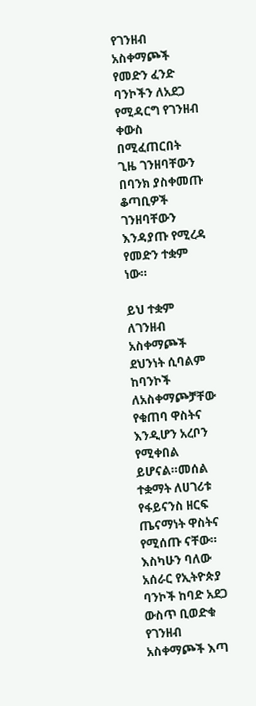የገንዘብ አስቀማጮች የመድን ፈንድ ባንኮችን ለአደጋ የሚዳርግ የገንዘብ ቀውስ በሚፈጠርበት ጊዜ ገንዘባቸውን በባንክ ያስቀመጡ ቆጣቢዎች ገንዘባቸውን እንዳያጡ የሚረዳ የመድን ተቋም ነው።

ይህ ተቋም ለገንዘብ አስቀማጮች ደህንነት ሲባልም ከባንኮች ለአስቀማጮቻቸው የቁጠባ ዋስትና እንዲሆን አረቦን የሚቀበል ይሆናል።መሰል ተቋማት ለሀገሪቱ የፋይናንስ ዘርፍ ጤናማነት ዋስትና የሚሰጡ ናቸው። እስካሁን ባለው አሰራር የኢትዮጵያ ባንኮች ከባድ አደጋ ውስጥ ቢወድቁ የገንዘብ አስቀማጮች እጣ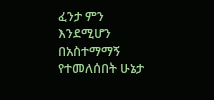ፈንታ ምን እንደሚሆን በአስተማማኝ የተመለሰበት ሁኔታ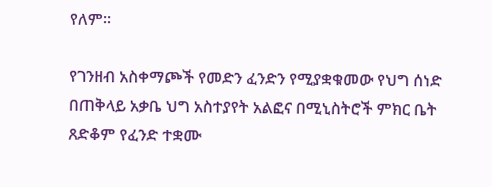የለም።

የገንዘብ አስቀማጮች የመድን ፈንድን የሚያቋቁመው የህግ ሰነድ በጠቅላይ አቃቤ ህግ አስተያየት አልፎና በሚኒስትሮች ምክር ቤት ጸድቆም የፈንድ ተቋሙ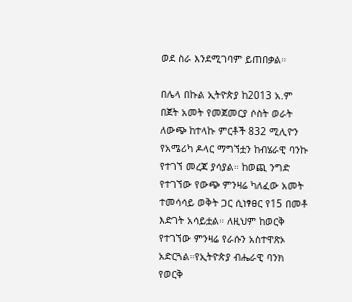ወደ ስራ እንደሚገባም ይጠበቃል።

በሌላ በኩል ኢትዮጵያ ከ2013 አ.ም በጀት አመት የመጀመርያ ሶስት ወራት ለውጭ ከተላኩ ምርቶች 832 ሚሊዮን የአሜሪካ ዶላር ማግኘቷን ከብሄራዊ ባንኩ የተገኘ መረጃ ያሳያል። ከወጪ ንግድ የተገኘው የውጭ ምንዛሬ ካለፈው አመት ተመሳሳይ ወቅት ጋር ሲነፃፀር የ15 በመቶ እድገት አሳይቷል። ለዚህም ከወርቅ የተገኘው ምንዛሬ የራሱን አስተዋጽኦ አድርጓል።የኢትዮጵያ ብሔራዊ ባንክ የወርቅ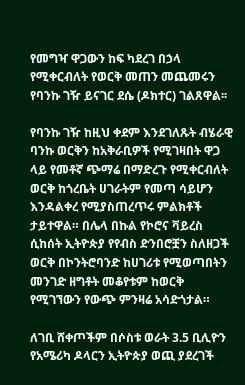የመግዣ ዋጋውን ከፍ ካደረገ በኃላ የሚቀርብለት የወርቅ መጠን መጨመሩን የባንኩ ገዥ ይናገር ደሴ (ዶክተር) ገልጸዋል፡፡

የባንኩ ገዥ ከዚህ ቀደም እንደገለጹት ብሄራዊ ባንኩ ወርቅን ከአቅራቢዎች የሚገዛበት ዋጋ ላይ የመቶኛ ጭማሬ በማድረጉ የሚቀርብለት ወርቅ ከጎረቤት ሀገራትም የመጣ ሳይሆን እንዳልቀረ የሚያስጠረጥሩ ምልክቶች ታይተዋል። በሌላ በኩል የኮሮና ቫይረስ ሲከሰት ኢትዮጵያ የየብስ ድንበሮቿን ስለዘጋች ወርቅ በኮንትሮባንድ ከሀገሪቱ የሚወጣበትን መንገድ ዘግቶት መቆየቱም ከወርቅ የሚገኘውን የውጭ ምንዛሬ አሳድጎታል።

ለገቢ ሸቀጦችም በሶስቱ ወራት 3.5 ቢሊዮን የአሜሪካ ዶላርን ኢትዮጵያ ወጪ ያደረገች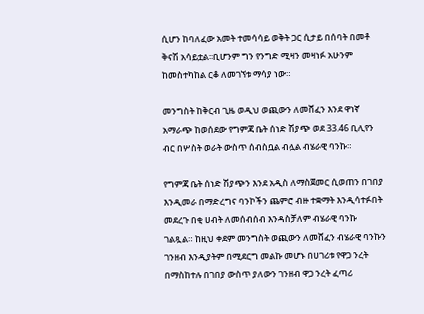ሲሆን ከባለፈው አመት ተመሳሳይ ወቅት ጋር ሲታይ በሰባት በመቶ ቅናሽ አሳይቷል፡፡ቢሆንም ግን የንግድ ሚዛን መዛነፉ አሁንም ከመስተካከል ርቆ ለመገኘቱ ማሳያ ነው።

መንግስት ከቅርብ ጊዜ ወዲህ ወጪውን ለመሸፈን እንደ ዋነኛ አማራጭ ከወሰደው የግምጃ ቤት ሰነድ ሽያጭ ወደ 33.46 ቢሊየን ብር በሦስት ወራት ውስጥ ሰብስቧል ብሏል ብሄራዊ ባንኩ።

የግምጃ ቤት ሰነድ ሽያጭን እንደ አዲስ ለማስጀመር ሲወጠን በገበያ እንዲመራ በማድረግና ባንኮችን ጨምሮ ብዙ ተቋማት እንዲሳተፉበት መደረጉ በቂ ሀብት ለመሰብሰብ እንዳስቻለም ብሄራዊ ባንኩ ገልጿል። ከዚህ ቀደም መንግስት ወጪውን ለመሸፈን ብሄራዊ ባንኩን ገንዘብ እንዲያትም በሚደርግ መልኩ መሆኑ በሀገሪቱ የዋጋ ንረት በማስከተሉ በገበያ ውስጥ ያለውን ገንዘብ ዋጋ ንረት ፈጣሪ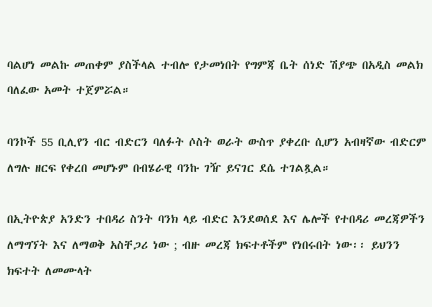ባልሆነ መልኩ መጠቀም ያስችላል ተብሎ የታመነበት የግምጃ ቤት ሰነድ ሽያጭ በአዲስ መልክ ባለፈው አመት ተጀምሯል።

ባንኮች 55 ቢሊየን ብር ብድርን ባለፉት ሶስት ወራት ውስጥ ያቀረቡ ሲሆን አብዛኛው ብድርም ለግሉ ዘርፍ የቀረበ መሆኑም በብሄራዊ ባንኩ ገዥ ይናገር ደሴ ተገልጿል።

በኢትዮጵያ አንድን ተበዳሪ ስንት ባንክ ላይ ብድር እንደወሰደ እና ሌሎች የተበዳሪ መረጃዎችን ለማግኘት እና ለማወቅ አስቸጋሪ ነው ; ብዙ መረጃ ክፍተቶችም የነበሩበት ነው፡፡ ይህንን ክፍተት ለመሙላት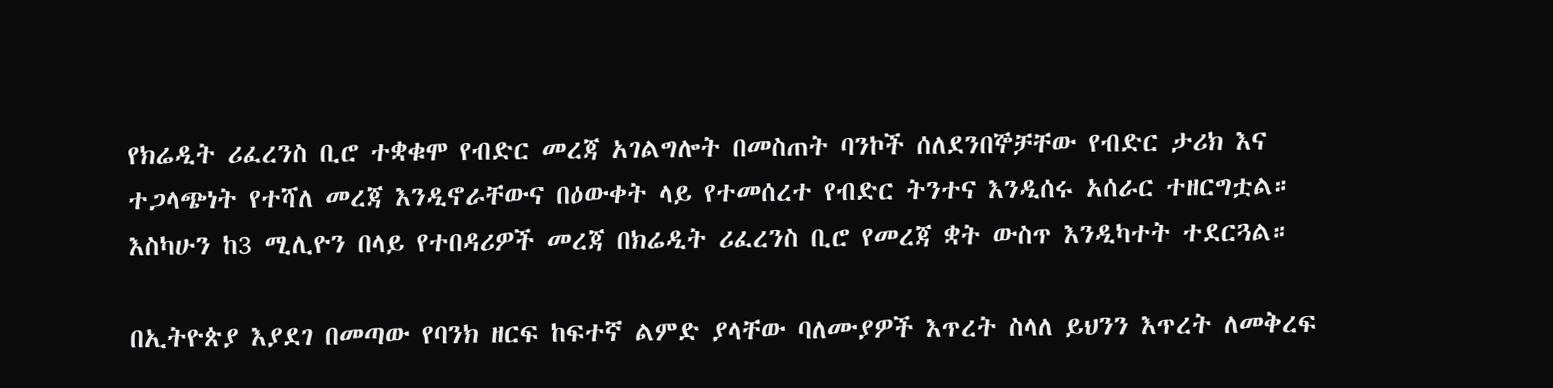የክሬዲት ሪፈረንስ ቢሮ ተቋቁሞ የብድር መረጃ አገልግሎት በመስጠት ባንኮች ሰለደንበኞቻቸው የብድር ታሪክ እና ተጋላጭነት የተሻለ መረጃ እንዲኖራቸውና በዕውቀት ላይ የተመሰረተ የብድር ትንተና እንዲሰሩ አሰራር ተዘርግቷል። እስካሁን ከ3 ሚሊዮን በላይ የተበዳሪዎች መረጃ በክሬዲት ሪፈረንስ ቢሮ የመረጃ ቋት ውስጥ እንዲካተት ተደርጓል።

በኢትዮጵያ እያደገ በመጣው የባንክ ዘርፍ ከፍተኛ ልምድ ያላቸው ባለሙያዎች እጥረት ስላለ ይህንን እጥረት ለመቅረፍ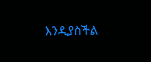እንዲያስችል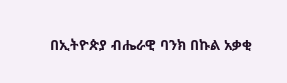በኢትዮጵያ ብሔራዊ ባንክ በኩል አቃቂ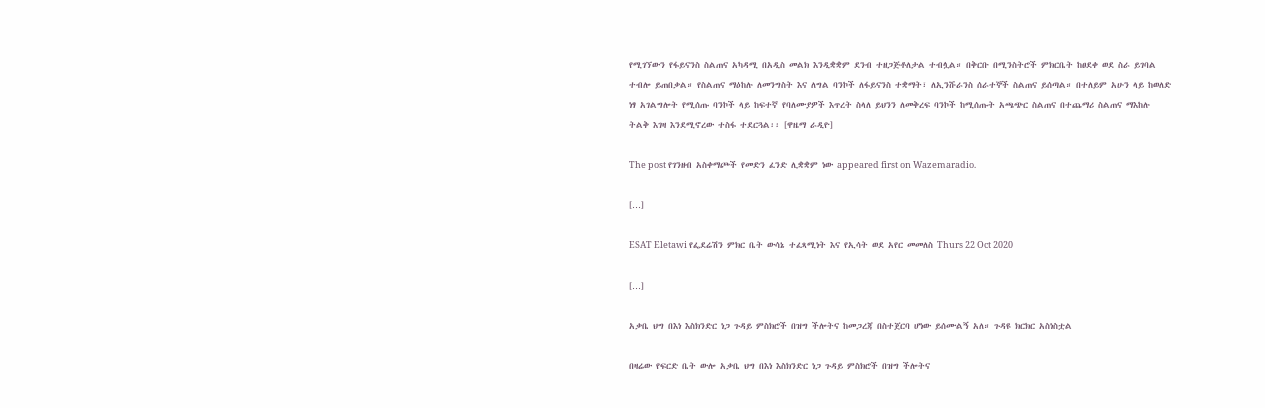የሚገኘውን የፋይናንስ ስልጠና አካዳሚ በአዲስ መልክ እንዲቋቋም ደንብ ተዘጋጅቶለታል ተብሏል። በቅርቡ በሚንስትሮች ምክርቤት ከፀደቀ ወደ ስራ ይገባል ተብሎ ይጠበቃል። የስልጠና ማዕከሉ ለመንግስት እና ለግል ባንኮች ለፋይናንስ ተቋማት፣ ለኢንሹራንስ ሰራተኞች ስልጠና ይሰጣል። በተለይም አሁን ላይ ከወለድ ነፃ አገልግሎት የሚሰጡ ባንኮች ላይ ከፍተኛ የባለሙያዎች እጥረት ስላለ ይህንን ለመቅረፍ ባንኮች ከሚሰጡት አጫጭር ስልጠና በተጨማሪ ስልጠና ማእከሉ ትልቅ እገዛ እንደሚኖረው ተስፋ ተደርጓል፡፡ [ዋዜማ ራዲዮ]

The post የገንዘብ አስቀማጮች የመድን ፈንድ ሊቋቋም ነው appeared first on Wazemaradio.

[…]

ESAT Eletawi የፌደሬሽን ምክር ቤት ውሳኔ ተፈጻሚነት እና የኢሳት ወደ አየር መመለስ Thurs 22 Oct 2020

[…]

አቃቤ ህግ በእነ እስክንድር ነጋ ጉዳይ ምስክሮች በዝግ ችሎትና ከመጋረጃ በስተጀርባ ሆነው ይሰሙልኝ አለ። ጉዳዩ ክርክር አስነስቷል

በዛሬው የፍርድ ቤት ውሎ አቃቤ ህግ በእነ እስክንድር ነጋ ጉዳይ ምስክሮች በዝግ ችሎትና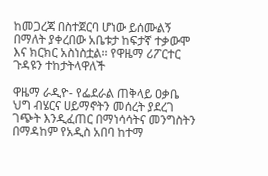ከመጋረጃ በስተጀርባ ሆነው ይሰሙልኝ በማለት ያቀረበው አቤቱታ ከፍታኛ ተቃውሞ እና ክርክር አስነስቷል፡፡ የዋዜማ ሪፖርተር ጉዳዩን ተከታትላዋለች

ዋዜማ ራዲዮ- የፌደራል ጠቅላይ ዐቃቤ ህግ ብሄርና ሀይማኖትን መሰረት ያደረገ ገጭት እንዲፈጠር በማነሳሳትና መንግስትን በማዳከም የአዲስ አበባ ከተማ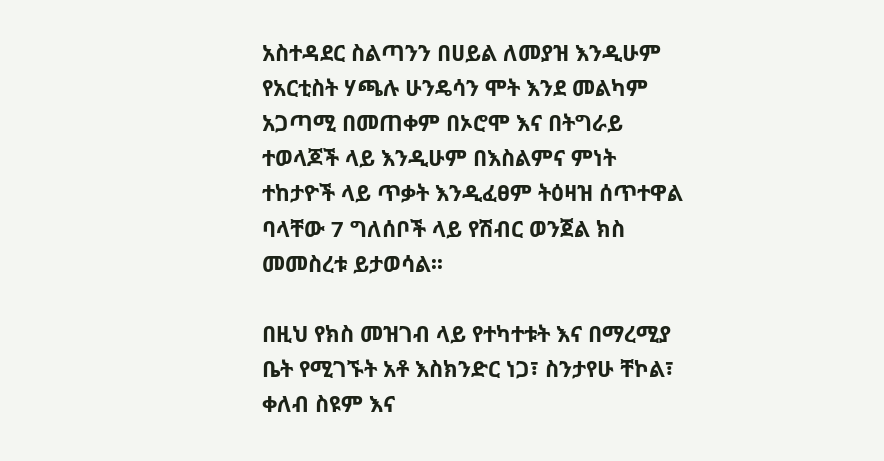አስተዳደር ስልጣንን በሀይል ለመያዝ እንዲሁም የአርቲስት ሃጫሉ ሁንዴሳን ሞት እንደ መልካም አጋጣሚ በመጠቀም በኦሮሞ እና በትግራይ ተወላጆች ላይ እንዲሁም በእስልምና ምነት ተከታዮች ላይ ጥቃት እንዲፈፀም ትዕዛዝ ሰጥተዋል ባላቸው 7 ግለሰቦች ላይ የሽብር ወንጀል ክስ መመስረቱ ይታወሳል፡፡

በዚህ የክስ መዝገብ ላይ የተካተቱት እና በማረሚያ ቤት የሚገኙት አቶ እስክንድር ነጋ፣ ስንታየሁ ቸኮል፣ ቀለብ ስዩም እና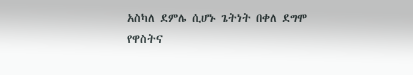አስካለ ደምሌ ሲሆኑ ጌትነት በቀለ ደግሞ የዋስትና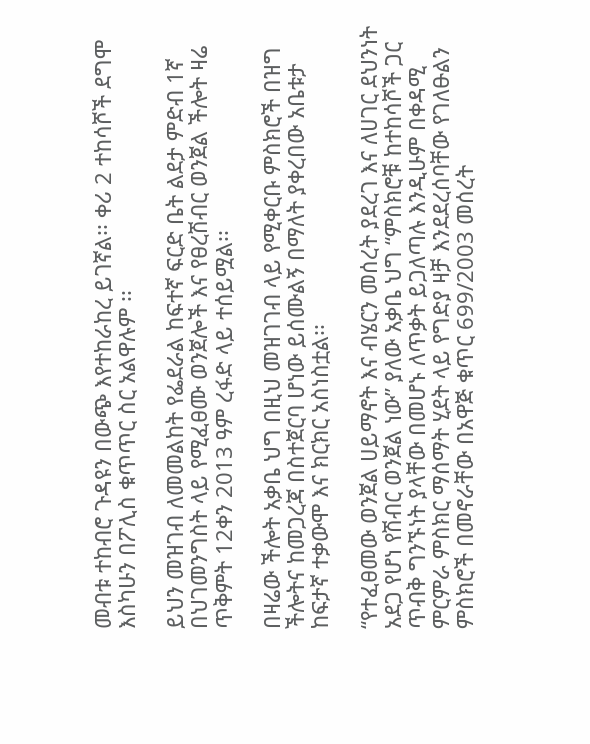መብቱ ተከብሮ ጉዳዩን በውጭ እየተከራከረ ይገኛል፡፡ ቀሪ 2 ተከሳሾች ደግሞ እስካሁን በፖሊስ ቁጥጥር ስር አልዋሉም ፡፡

ይህን መዝገብ ለመመልከት የፌደራል ከፍተኛ ፍርድ ቤት ልደታ ምድብ 1ኛ በህገመንግስት ላይ የሚፈፀሙ ወንጀሎች እና የፀረሽብር ወንጀል ችሎት ዛሬ ጥቅምት 12ቀን 2013 ዓም ረፋድ ላይ ተሰይሟል፡፡

በዛሬው ችሎት አቃቤ ህግ በዚህ መዝገገብ ላይ የሚቀርቡ ምስክሮች በዝግ ችሎትና ከመጋረጃ በስተጀርባ ሆነው ይሰሙልኝ በማለት ያቀረበው አቤቱታ ከፍታኛ ተቃውሞ እና ክርክር አስነስቷል፡፡

“የተፈፀመው ወንጀል ሀይማኖት እና ብሄርን መሰረት ያደረገ እና ለሀገር ደህንነት አደጋ የሆነ የሽብር ወንጀል ነው” ያለው አቃቤ ህግ “ምስክሮቹ ከተከሳሾች ጋር ጥብቅ ግንኙነት ያላቸው በመሆኑ ለጥቃት ይጋለጣሉ እንዲሁም በቀዳሚ ምርምራ ምስክር ማሰማት ሂደት ላይ የግድያ ዛቻ እንደደረሰባቸው የገለፁልን ምስክሮች በመኖራቸው በአዋጅ ቁጥር 699/2003 መሰረት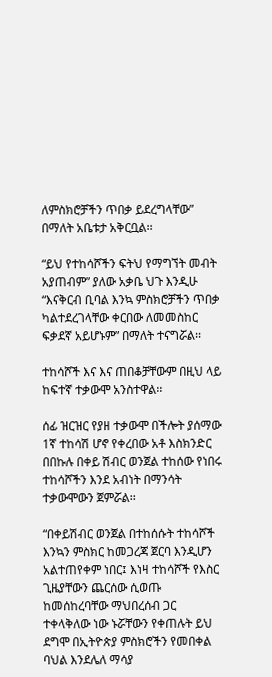ለምስክሮቻችን ጥበቃ ይደረግላቸው” በማለት አቤቱታ አቅርቧል፡፡

“ይህ የተከሳሾችን ፍትህ የማግኘት መብት አያጠብም” ያለው አቃቤ ህጉ እንዲሁ “እናቅርብ ቢባል እንኳ ምስክሮቻችን ጥበቃ ካልተደረገላቸው ቀርበው ለመመስከር ፍቃደኛ አይሆኑም” በማለት ተናግሯል፡፡

ተከሳሾች እና እና ጠበቆቻቸውም በዚህ ላይ ከፍተኛ ተቃውሞ አንስተዋል፡፡

ሰፊ ዝርዝር የያዘ ተቃውሞ በችሎት ያሰማው 1ኛ ተከሳሽ ሆኖ የቀረበው አቶ እስክንድር በበኩሉ በቀይ ሽብር ወንጀል ተከሰው የነበሩ ተከሳሾችን እንደ አብነት በማንሳት ተቃውሞውን ጀምሯል፡፡

“በቀይሽብር ወንጀል በተከሰሱት ተከሳሾች እንኳን ምስክር ከመጋረጃ ጀርባ እንዲሆን አልተጠየቀም ነበር፤ እነዛ ተከሳሾች የእስር ጊዜያቸውን ጨርሰው ሲወጡ ከመሰከረባቸው ማህበረሰብ ጋር ተቀላቅለው ነው ኑሯቸውን የቀጠሉት ይህ ደግሞ በኢትዮጵያ ምስክሮችን የመበቀል ባህል እንደሌለ ማሳያ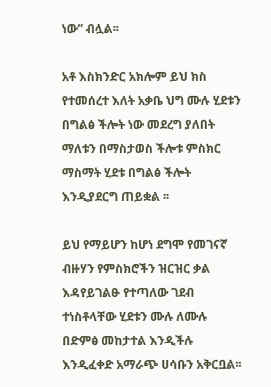ነው” ብሏል፡፡

አቶ እስክንድር አክሎም ይህ ክስ የተመሰረተ እለት አቃቤ ህግ ሙሉ ሂደቱን በግልፅ ችሎት ነው መደረግ ያለበት ማለቱን በማስታወስ ችሎቱ ምስክር ማስማት ሂደቱ በግልፅ ችሎት እንዲያደርግ ጠይቋል ፡፡

ይህ የማይሆን ከሆነ ደግሞ የመገናኛ ብዙሃን የምስክሮችን ዝርዝር ቃል እዳየይገልፁ የተጣለው ገደብ ተነስቶላቸው ሂደቱን ሙሉ ለሙሉ በድምፅ መከታተል እንዲችሉ እንዲፈቀድ አማራጭ ሀሳቡን አቅርቧል፡፡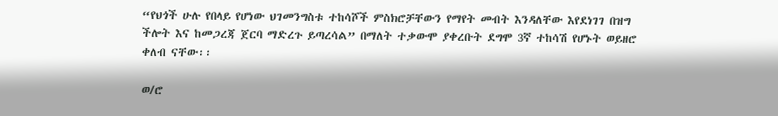“የህጎች ሁሉ የበላይ የሆነው ህገመንግስቱ ተከሳሾች ምስክሮቻቸውን የማየት መብት እንዳለቸው እየደነገገ በዝግ ችሎት እና ከመጋረጃ ጀርባ ማድረጉ ይጣረሳል” በማለት ተቃውሞ ያቀረቡት ደግሞ 3ኛ ተከሳሽ የሆኑት ወይዘሮ ቀለብ ናቸው፡፡

ወ/ሮ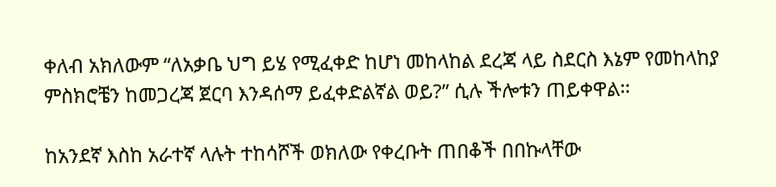ቀለብ አክለውም “ለአቃቤ ህግ ይሄ የሚፈቀድ ከሆነ መከላከል ደረጃ ላይ ስደርስ እኔም የመከላከያ ምስክሮቼን ከመጋረጃ ጀርባ እንዳሰማ ይፈቀድልኛል ወይ?” ሲሉ ችሎቱን ጠይቀዋል፡፡

ከአንደኛ እስከ አራተኛ ላሉት ተከሳሾች ወክለው የቀረቡት ጠበቆች በበኩላቸው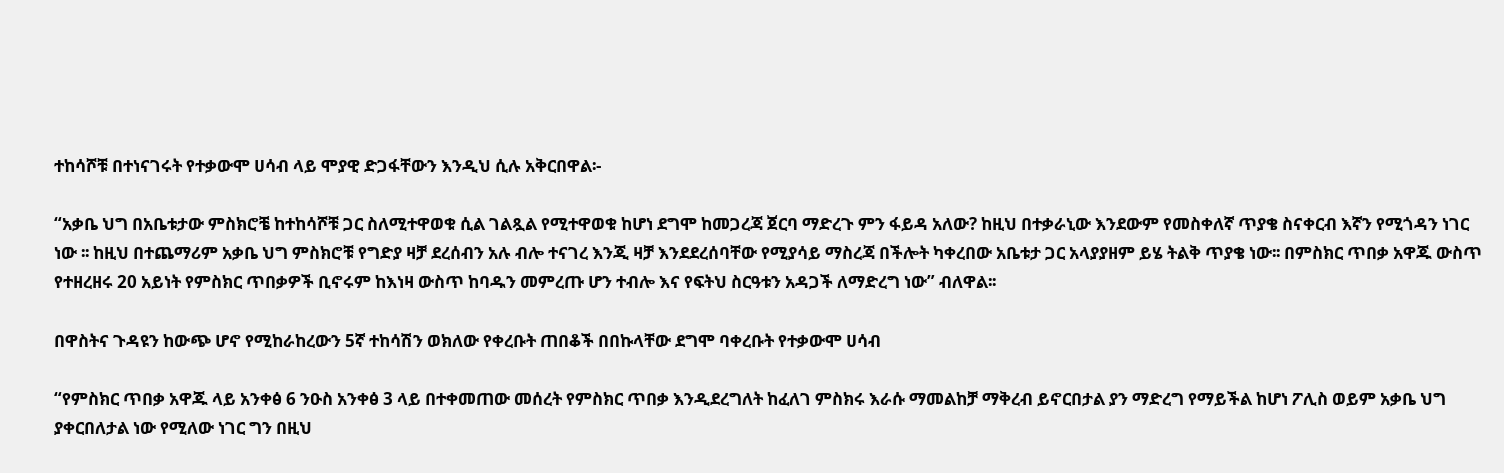ተከሳሾቹ በተነናገሩት የተቃውሞ ሀሳብ ላይ ሞያዊ ድጋፋቸውን እንዲህ ሲሉ አቅርበዋል፡-

“አቃቤ ህግ በአቤቱታው ምስክሮቼ ከተከሳሾቹ ጋር ስለሚተዋወቁ ሲል ገልጿል የሚተዋወቁ ከሆነ ደግሞ ከመጋረጃ ጀርባ ማድረጉ ምን ፋይዳ አለው? ከዚህ በተቃራኒው እንደውም የመስቀለኛ ጥያቄ ስናቀርብ እኛን የሚጎዳን ነገር ነው ፡፡ ከዚህ በተጨማሪም አቃቤ ህግ ምስክሮቹ የግድያ ዛቻ ደረሰብን አሉ ብሎ ተናገረ እንጂ ዛቻ እንደደረሰባቸው የሚያሳይ ማስረጃ በችሎት ካቀረበው አቤቱታ ጋር አላያያዘም ይሄ ትልቅ ጥያቄ ነው፡፡ በምስክር ጥበቃ አዋጁ ውስጥ የተዘረዘሩ 20 አይነት የምስክር ጥበቃዎች ቢኖሩም ከእነዛ ውስጥ ከባዱን መምረጡ ሆን ተብሎ እና የፍትህ ስርዓቱን አዳጋች ለማድረግ ነው” ብለዋል፡፡

በዋስትና ጉዳዩን ከውጭ ሆኖ የሚከራከረውን 5ኛ ተከሳሽን ወክለው የቀረቡት ጠበቆች በበኩላቸው ደግሞ ባቀረቡት የተቃውሞ ሀሳብ

“የምስክር ጥበቃ አዋጁ ላይ አንቀፅ 6 ንዑስ አንቀፅ 3 ላይ በተቀመጠው መሰረት የምስክር ጥበቃ እንዲደረግለት ከፈለገ ምስክሩ እራሱ ማመልከቻ ማቅረብ ይኖርበታል ያን ማድረግ የማይችል ከሆነ ፖሊስ ወይም አቃቤ ህግ ያቀርበለታል ነው የሚለው ነገር ግን በዚህ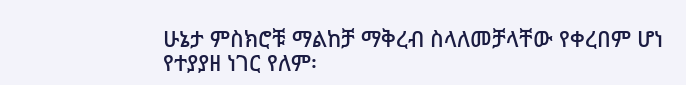ሁኔታ ምስክሮቹ ማልከቻ ማቅረብ ስላለመቻላቸው የቀረበም ሆነ የተያያዘ ነገር የለም፡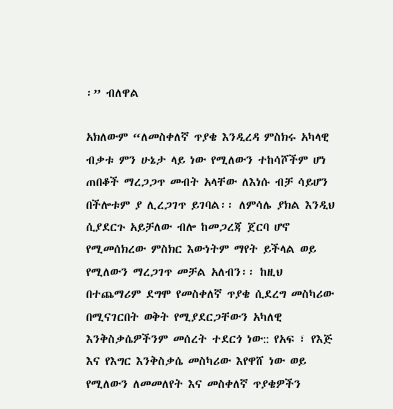፡” ብለዋል

አክለውም “ለመስቀለኛ ጥያቄ እንዲረዳ ምስክሩ አካላዊ ብቃቱ ምን ሁኔታ ላይ ነው የሚለውን ተከሳሾችም ሆነ ጠበቆች ማረጋጋጥ መብት አላቸው ለእነሱ ብቻ ሳይሆን በችሎቱም ያ ሊረጋገጥ ይገባል፡፡ ለምሳሌ ያክል እንዲህ ሲያደርጉ አይቻለው ብሎ ከመጋረጃ ጀርባ ሆኖ የሚመሰክረው ምስክር እውነትም ማየት ይችላል ወይ የሚለውን ማረጋገጥ መቻል አለብን፡፡ ከዚህ በተጨማሪም ደግሞ የመስቀለኛ ጥያቄ ሲደረግ መስካሪው በሚናገርበት ወቅት የሚያደርጋቸውን አካለዊ እንቅስቃሴዎችንም መሰረት ተደርጎ ነው:: የአፍ ፣ የእጅ እና የእግር እንቅስቃሴ መስካሪው እየዋሸ ነው ወይ የሚለውን ለመመለየት እና መስቀለኛ ጥያቄዎችን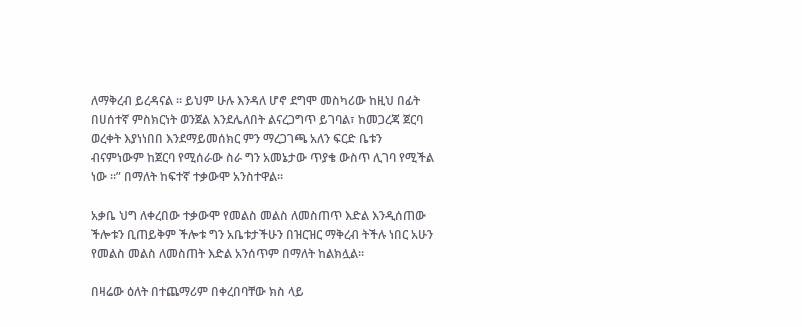ለማቅረብ ይረዳናል ፡፡ ይህም ሁሉ እንዳለ ሆኖ ደግሞ መስካሪው ከዚህ በፊት በሀሰተኛ ምስክርነት ወንጀል እንደሌለበት ልናረጋግጥ ይገባል፣ ከመጋረጃ ጀርባ ወረቀት እያነነበበ እንደማይመሰክር ምን ማረጋገጫ አለን ፍርድ ቤቱን ብናምነውም ከጀርባ የሚሰራው ስራ ግን አመኔታው ጥያቄ ውስጥ ሊገባ የሚችል ነው ፡፡” በማለት ከፍተኛ ተቃውሞ አንስተዋል፡፡

አቃቤ ህግ ለቀረበው ተቃውሞ የመልስ መልስ ለመስጠጥ እድል እንዲሰጠው ችሎቱን ቢጠይቅም ችሎቱ ግን አቤቱታችሁን በዝርዝር ማቅረብ ትችሉ ነበር አሁን የመልስ መልስ ለመስጠት እድል አንሰጥም በማለት ከልክሏል፡፡

በዛሬው ዕለት በተጨማሪም በቀረበባቸው ክስ ላይ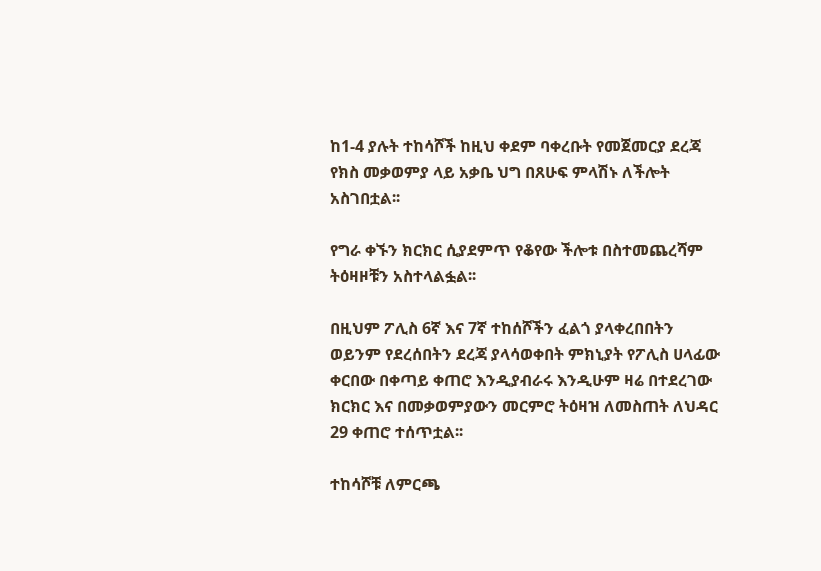ከ1-4 ያሉት ተከሳሾች ከዚህ ቀደም ባቀረቡት የመጀመርያ ደረጃ የክስ መቃወምያ ላይ አቃቤ ህግ በጸሁፍ ምላሽኑ ለችሎት አስገበቷል፡፡

የግራ ቀኙን ክርክር ሲያደምጥ የቆየው ችሎቱ በስተመጨረሻም ትዕዛዞቹን አስተላልፏል፡፡

በዚህም ፖሊስ 6ኛ እና 7ኛ ተከሰሾችን ፈልጎ ያላቀረበበትን ወይንም የደረሰበትን ደረጃ ያላሳወቀበት ምክኒያት የፖሊስ ሀላፊው ቀርበው በቀጣይ ቀጠሮ እንዲያብራሩ እንዲሁም ዛሬ በተደረገው ክርክር እና በመቃወምያውን መርምሮ ትዕዛዝ ለመስጠት ለህዳር 29 ቀጠሮ ተሰጥቷል፡፡

ተከሳሾቹ ለምርጫ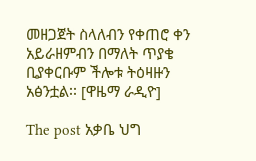መዘጋጀት ስላለብን የቀጠሮ ቀን አይራዘምብን በማለት ጥያቄ ቢያቀርቡም ችሎቱ ትዕዛዙን አፅንቷል፡፡ [ዋዜማ ራዲዮ]

The post አቃቤ ህግ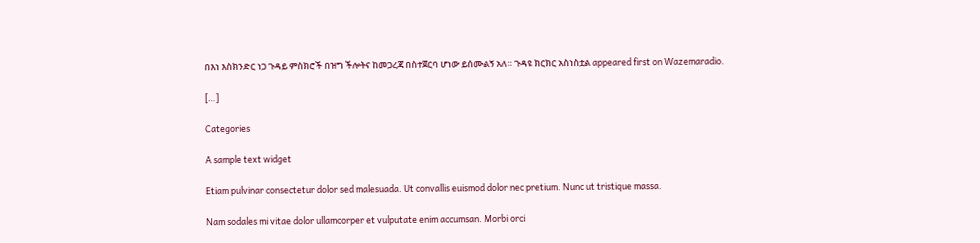በእነ እስክንድር ነጋ ጉዳይ ምስክሮች በዝግ ችሎትና ከመጋረጃ በስተጀርባ ሆነው ይሰሙልኝ አለ። ጉዳዩ ክርክር አስነስቷል appeared first on Wazemaradio.

[…]

Categories

A sample text widget

Etiam pulvinar consectetur dolor sed malesuada. Ut convallis euismod dolor nec pretium. Nunc ut tristique massa.

Nam sodales mi vitae dolor ullamcorper et vulputate enim accumsan. Morbi orci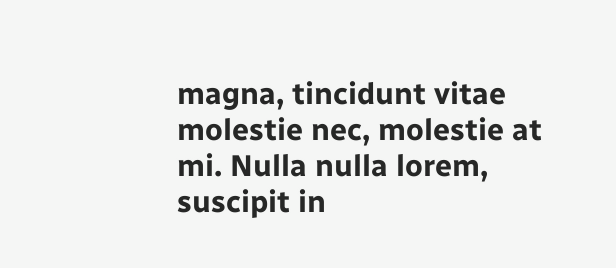magna, tincidunt vitae molestie nec, molestie at mi. Nulla nulla lorem, suscipit in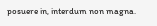posuere in, interdum non magna.